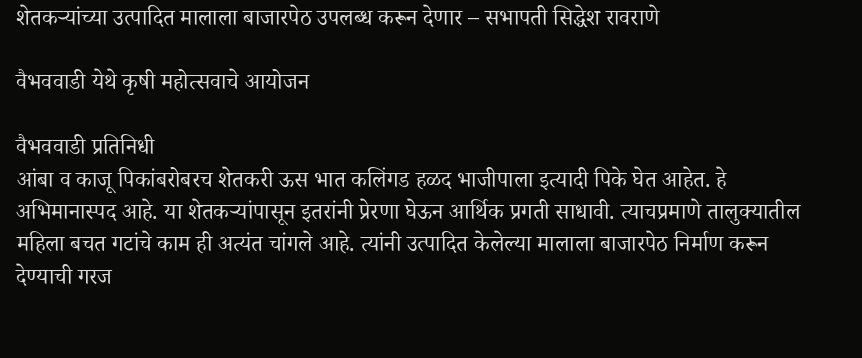शेतकऱ्यांच्या उत्पादित मालाला बाजारपेठ उपलब्ध करून देणार – सभापती सिद्धेश रावराणे

वैभववाडी येथे कृषी महोत्सवाचे आयोजन

वैभववाडी प्रतिनिधी
आंबा व काजू पिकांबरोबरच शेतकरी ऊस भात कलिंगड हळद भाजीपाला इत्यादी पिके घेत आहेत. हे अभिमानास्पद आहे. या शेतकऱ्यांपासून इतरांनी प्रेरणा घेऊन आर्थिक प्रगती साधावी. त्याचप्रमाणे तालुक्यातील महिला बचत गटांचे काम ही अत्यंत चांगले आहे. त्यांनी उत्पादित केलेल्या मालाला बाजारपेठ निर्माण करून देण्याची गरज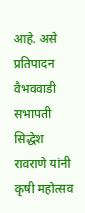आहे. असे प्रतिपादन वैभववाडी सभापती सिद्धेश रावराणे यांनी कृषी महोत्सव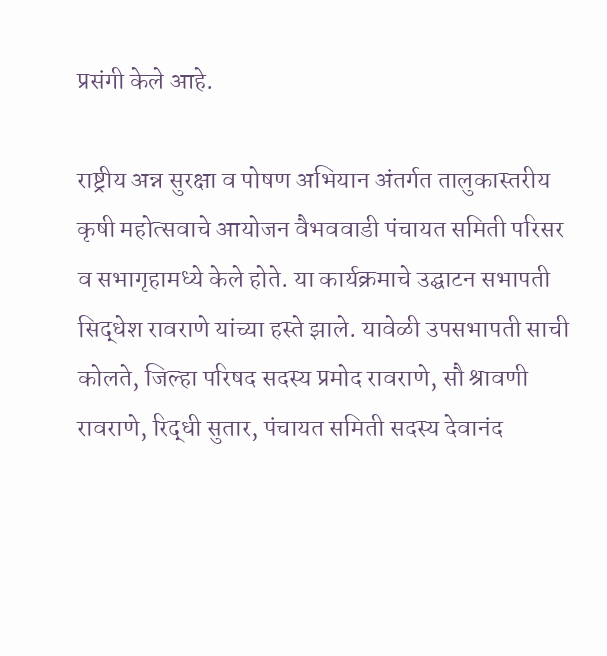प्रसंगी केले आहे.

राष्ट्रीय अन्न सुरक्षा व पोषण अभियान अंतर्गत तालुकास्तरीय कृषी महोत्सवाचे आयोजन वैभववाडी पंचायत समिती परिसर व सभागृहामध्ये केले होते. या कार्यक्रमाचे उद्घाटन सभापती सिद्धेश रावराणे यांच्या हस्ते झाले. यावेळी उपसभापती साची कोलते, जिल्हा परिषद सदस्य प्रमोद रावराणे, सौ श्रावणी रावराणे, रिद्धी सुतार, पंचायत समिती सदस्य देवानंद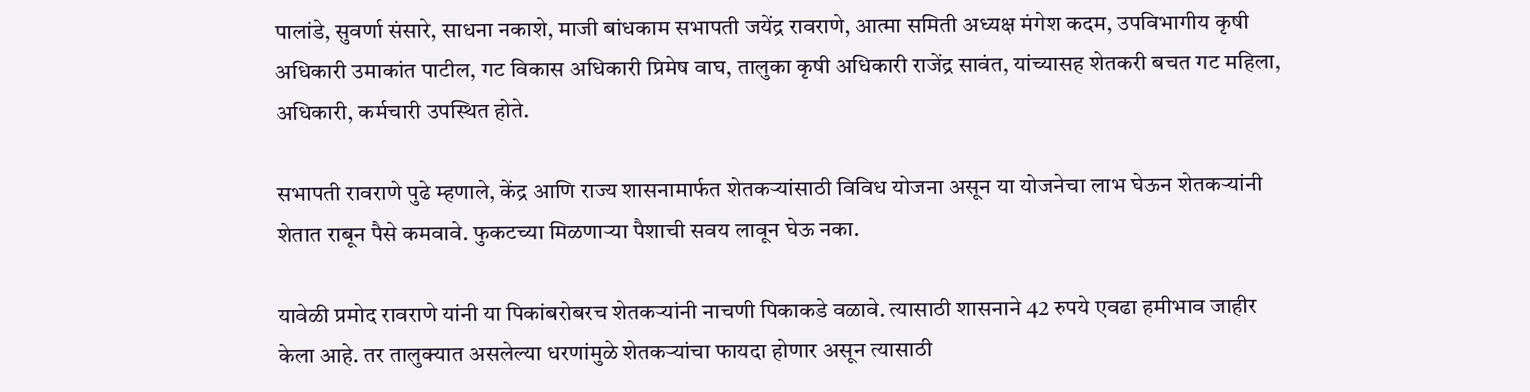पालांडे, सुवर्णा संसारे, साधना नकाशे, माजी बांधकाम सभापती जयेंद्र रावराणे, आत्मा समिती अध्यक्ष मंगेश कदम, उपविभागीय कृषी अधिकारी उमाकांत पाटील, गट विकास अधिकारी प्रिमेष वाघ, तालुका कृषी अधिकारी राजेंद्र सावंत, यांच्यासह शेतकरी बचत गट महिला, अधिकारी, कर्मचारी उपस्थित होते.

सभापती रावराणे पुढे म्हणाले, केंद्र आणि राज्य शासनामार्फत शेतकऱ्यांसाठी विविध योजना असून या योजनेचा लाभ घेऊन शेतकऱ्यांनी शेतात राबून पैसे कमवावे. फुकटच्या मिळणाऱ्या पैशाची सवय लावून घेऊ नका.

यावेळी प्रमोद रावराणे यांनी या पिकांबरोबरच शेतकऱ्यांनी नाचणी पिकाकडे वळावे. त्यासाठी शासनाने 42 रुपये एवढा हमीभाव जाहीर केला आहे. तर तालुक्यात असलेल्या धरणांमुळे शेतकऱ्यांचा फायदा होणार असून त्यासाठी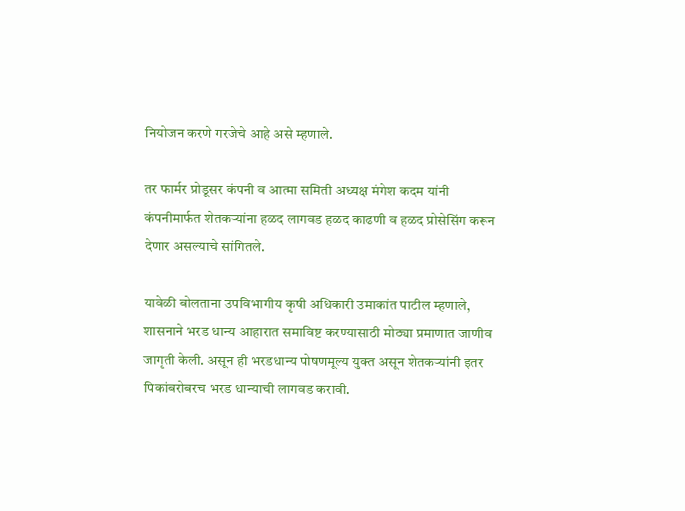नियोजन करणे गरजेचे आहे असे म्हणाले.

तर फार्मर प्रोडूसर कंपनी व आत्मा समिती अध्यक्ष मंगेश कदम यांनी कंपनीमार्फत शेतकऱ्यांना हळद लागवड हळद काढणी व हळद प्रोसेसिंग करून देणार असल्याचे सांगितले.

यावेळी बोलताना उपविभागीय कृषी अधिकारी उमाकांत पाटील म्हणाले, शासनाने भरड धान्य आहारात समाविष्ट करण्यासाठी मोठ्या प्रमाणात जाणीव जागृती केली. असून ही भरडधान्य पोषणमूल्य युक्त असून शेतकऱ्यांनी इतर पिकांबरोबरच भरड धान्याची लागवड करावी.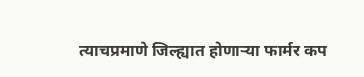त्याचप्रमाणे जिल्ह्यात होणाऱ्या फार्मर कप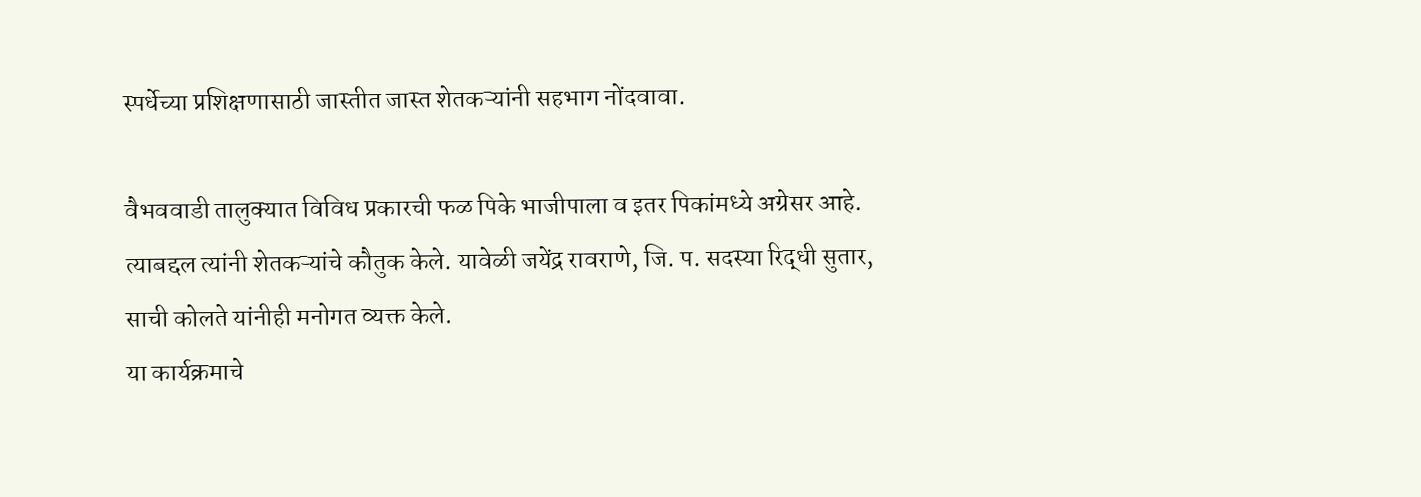स्पर्धेच्या प्रशिक्षणासाठी जास्तीत जास्त शेतकऱ्यांनी सहभाग नोंदवावा.

वैभववाडी तालुक्यात विविध प्रकारची फळ पिके भाजीपाला व इतर पिकांमध्ये अग्रेसर आहे. त्याबद्दल त्यांनी शेतकऱ्यांचे कौतुक केले. यावेळी जयेंद्र रावराणे, जि. प. सदस्या रिद्धी सुतार, साची कोलते यांनीही मनोगत व्यक्त केले.
या कार्यक्रमाचे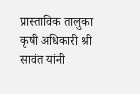प्रास्ताविक तालुका कृषी अधिकारी श्री सावंत यांनी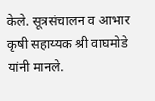केले. सूत्रसंचालन व आभार कृषी सहाय्यक श्री वाघमोडे यांनी मानले.